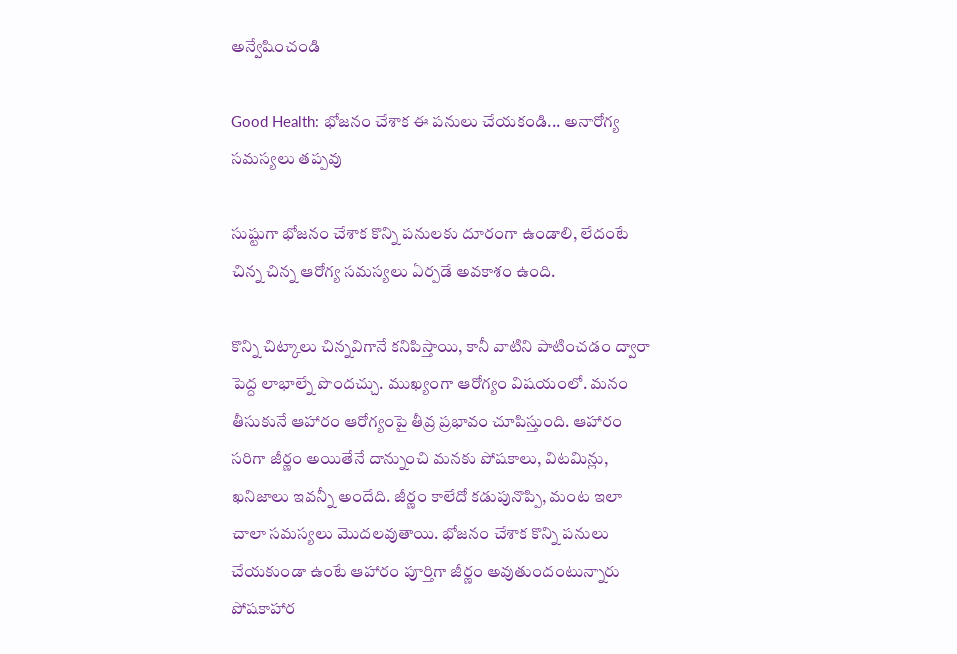అన్వేషించండి

Good Health: భోజనం చేశాక ఈ పనులు చేయకండి... అనారోగ్య సమస్యలు తప్పవు

సుష్టుగా భోజనం చేశాక కొన్ని పనులకు దూరంగా ఉండాలి, లేదంటే చిన్న చిన్న ఆరోగ్య సమస్యలు ఏర్పడే అవకాశం ఉంది.

కొన్ని చిట్కాలు చిన్నవిగానే కనిపిస్తాయి, కానీ వాటిని పాటించడం ద్వారా పెద్ద లాభాల్నే పొందచ్చు. ముఖ్యంగా ఆరోగ్యం విషయంలో. మనం తీసుకునే ఆహారం ఆరోగ్యంపై తీవ్ర ప్రభావం చూపిస్తుంది. ఆహారం సరిగా జీర్ణం అయితేనే దాన్నుంచి మనకు పోషకాలు, విటమిన్లు, ఖనిజాలు ఇవన్నీ అందేది. జీర్ణం కాలేదో కడుపునొప్పి, మంట ఇలా చాలా సమస్యలు మొదలవుతాయి. భోజనం చేశాక కొన్ని పనులు చేయకుండా ఉంటే ఆహారం పూర్తిగా జీర్ణం అవుతుందంటున్నారు పోషకాహార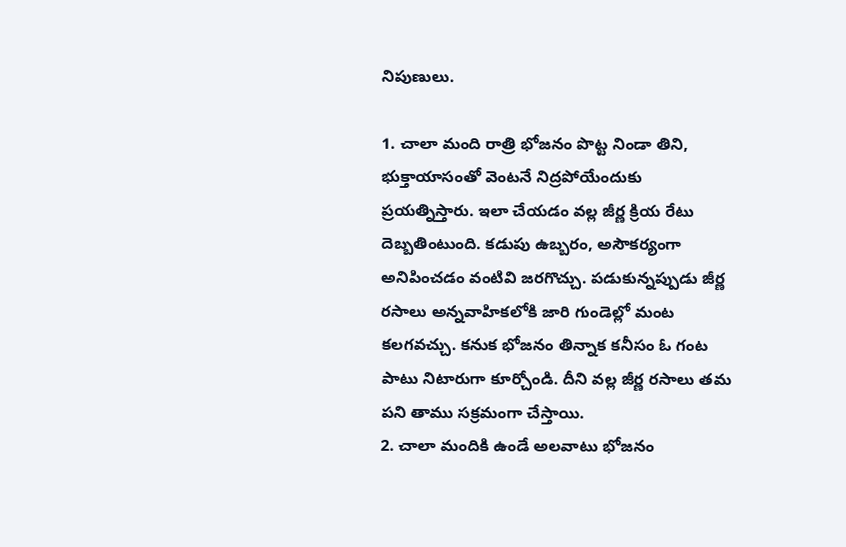నిపుణులు.

1. చాలా మంది రాత్రి భోజనం పొట్ట నిండా తిని, భుక్తాయాసంతో వెంటనే నిద్రపోయేందుకు ప్రయత్నిస్తారు. ఇలా చేయడం వల్ల జీర్ణ క్రియ రేటు దెబ్బతింటుంది. కడుపు ఉబ్బరం, అసౌకర్యంగా అనిపించడం వంటివి జరగొచ్చు. పడుకున్నప్పుడు జీర్ణ రసాలు అన్నవాహికలోకి జారి గుండెల్లో మంట కలగవచ్చు. కనుక భోజనం తిన్నాక కనీసం ఓ గంట పాటు నిటారుగా కూర్చోండి. దీని వల్ల జీర్ణ రసాలు తమ పని తాము సక్రమంగా చేస్తాయి.
2. చాలా మందికి ఉండే అలవాటు భోజనం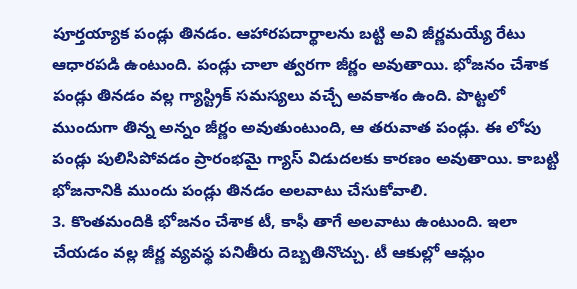పూర్తయ్యాక పండ్లు తినడం. ఆహారపదార్థాలను బట్టి అవి జీర్ణమయ్యే రేటు ఆధారపడి ఉంటుంది. పండ్లు చాలా త్వరగా జీర్ణం అవుతాయి. భోజనం చేశాక పండ్లు తినడం వల్ల గ్యాస్ట్రిక్ సమస్యలు వచ్చే అవకాశం ఉంది. పొట్టలో ముందుగా తిన్న అన్నం జీర్ణం అవుతుంటుంది, ఆ తరువాత పండ్లు. ఈ లోపు పండ్లు పులిసిపోవడం ప్రారంభమై గ్యాస్ విడుదలకు కారణం అవుతాయి. కాబట్టి భోజనానికి ముందు పండ్లు తినడం అలవాటు చేసుకోవాలి.
3. కొంతమందికి భోజనం చేశాక టీ, కాఫీ తాగే అలవాటు ఉంటుంది. ఇలా చేయడం వల్ల జీర్ణ వ్యవస్థ పనితీరు దెబ్బతినొచ్చు. టీ ఆకుల్లో ఆమ్లం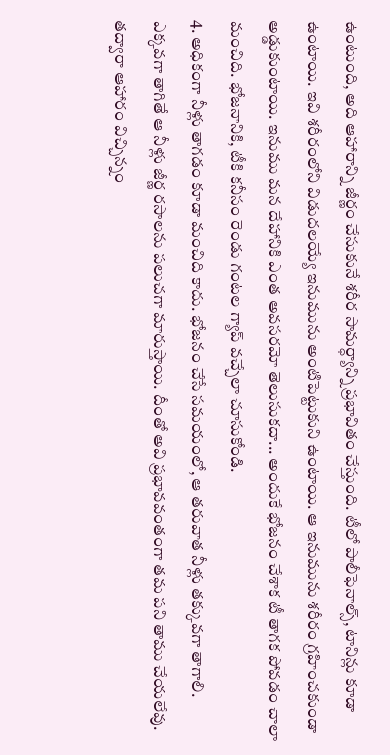ఉంటుంది, అది ఆహారాన్ని జీర్ణం చేసుకునే శరీర సామర్ధ్యాన్ని ప్రభావితం చేస్తుంది. టీలో పాలీఫెనాల్స్, టానిన్లు కూడా ఉంటాయి. ఇవి శరీరంలోని విడుదలయ్యే ఇనుమును అంటిపెట్టుకుని ఉంటాయి. ఆ ఇనుమును శరీరం గ్రహించకుండా అడ్డుకుంటాయి. ఇనుము మన దేహానికి ఎంత అవసరమో తెలుసుకదా... అందుకే భోజనం చేశాక టీ తాగక పోవడం చాలా మంచిది. భోజనానికి, టీకి కనీసం రెండు గంటల గ్యాప్ వచ్చేలా చూసుకోండి.
4. అధికంగా నీళ్లు తాగడం కూడా మంచిది కాదు. భోజనం చేసే సమయంలో, ఆ తరువాత నీళ్లు తక్కువగా తాగాలి. ఎక్కవగా తాగితే ఆ నీళ్లు జీర్ణ రసాలను పలుచగా మారుస్తాయి. దీంతో అవి ప్రభావవంతంగా తమ పని తాము చేయలేవు. తద్వారా ఆహారం విచ్చిన్నం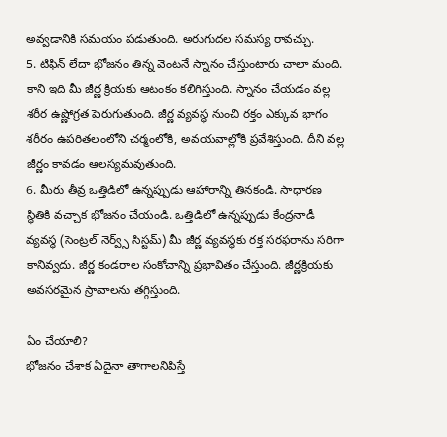అవ్వడానికి సమయం పడుతుంది. అరుగుదల సమస్య రావచ్చు.
5. టిఫిన్ లేదా భోజనం తిన్న వెంటనే స్నానం చేస్తుంటారు చాలా మంది. కాని ఇది మీ జీర్ణ క్రియకు ఆటంకం కలిగిస్తుంది. స్నానం చేయడం వల్ల శరీర ఉష్ణోగ్రత పెరుగుతుంది. జీర్ణ వ్యవస్థ నుంచి రక్తం ఎక్కువ భాగం శరీరం ఉపరితలంలోని చర్మంలోకి, అవయవాల్లోకి ప్రవేశిస్తుంది. దీని వల్ల జీర్ణం కావడం ఆలస్యమవుతుంది.
6. మీరు తీవ్ర ఒత్తిడిలో ఉన్నప్పుడు ఆహారాన్ని తినకండి. సాధారణ స్థితికి వచ్చాక భోజనం చేయండి. ఒత్తిడిలో ఉన్నప్పుడు కేంద్రనాడీ వ్యవస్థ (సెంట్రల్ నెర్వ్స్ సిస్టమ్) మీ జీర్ణ వ్యవస్థకు రక్త సరఫరాను సరిగా కానివ్వదు. జీర్ణ కండరాల సంకోచాన్ని ప్రభావితం చేస్తుంది. జీర్ణక్రియకు అవసరమైన స్రావాలను తగ్గిస్తుంది.

ఏం చేయాలి?
భోజనం చేశాక ఏదైనా తాగాలనిపిస్తే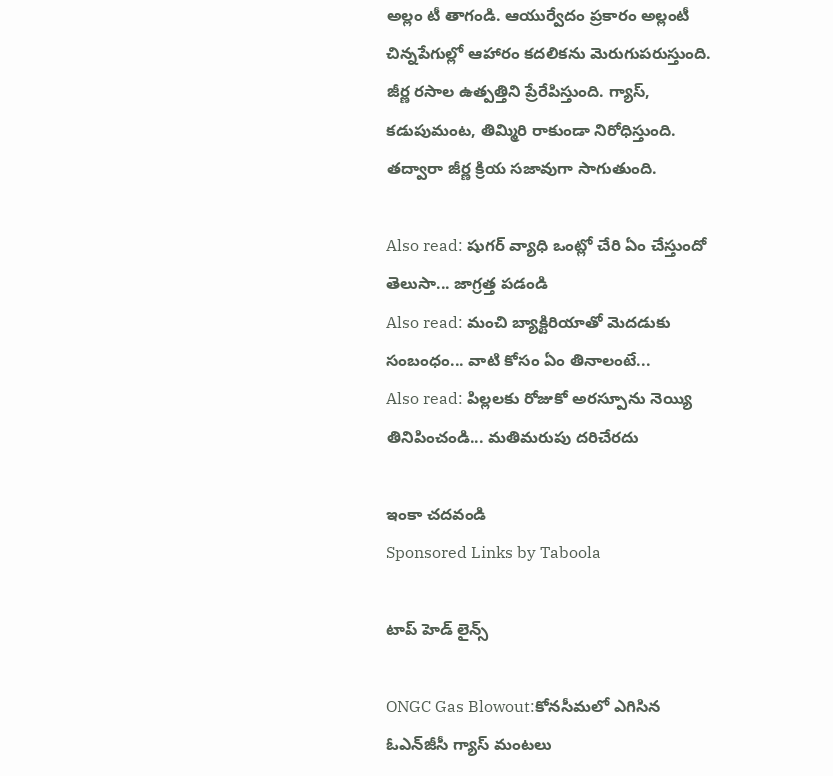అల్లం టీ తాగండి. ఆయుర్వేదం ప్రకారం అల్లంటీ చిన్నపేగుల్లో ఆహారం కదలికను మెరుగుపరుస్తుంది. జీర్ణ రసాల ఉత్పత్తిని ప్రేరేపిస్తుంది. గ్యాస్, కడుపుమంట, తిమ్మిరి రాకుండా నిరోధిస్తుంది. తద్వారా జీర్ణ క్రియ సజావుగా సాగుతుంది.

Also read: షుగర్ వ్యాధి ఒంట్లో చేరి ఏం చేస్తుందో తెలుసా... జాగ్రత్త పడండి
Also read: మంచి బ్యాక్టిరియాతో మెదడుకు సంబంధం... వాటి కోసం ఏం తినాలంటే...
Also read: పిల్లలకు రోజుకో అరస్పూను నెయ్యి తినిపించండి... మతిమరుపు దరిచేరదు

ఇంకా చదవండి
Sponsored Links by Taboola

టాప్ హెడ్ లైన్స్

ONGC Gas Blowout:కోనసీమలో ఎగిసిన ఓఎన్‌జీసీ గ్యాస్‌ మంటలు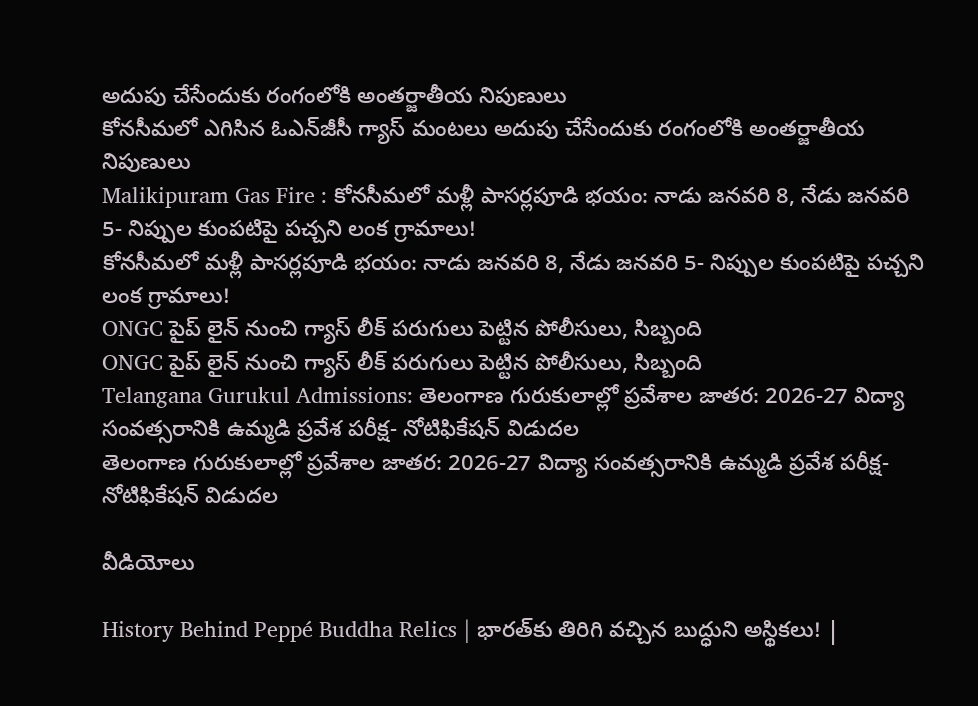అదుపు చేసేందుకు రంగంలోకి అంతర్జాతీయ నిపుణులు
కోనసీమలో ఎగిసిన ఓఎన్‌జీసీ గ్యాస్‌ మంటలు అదుపు చేసేందుకు రంగంలోకి అంతర్జాతీయ నిపుణులు
Malikipuram Gas Fire : కోనసీమలో మళ్లీ పాసర్లపూడి భయం: నాడు జనవరి 8, నేడు జనవరి 5- నిప్పుల కుంపటిపై పచ్చని లంక గ్రామాలు!
కోనసీమలో మళ్లీ పాసర్లపూడి భయం: నాడు జనవరి 8, నేడు జనవరి 5- నిప్పుల కుంపటిపై పచ్చని లంక గ్రామాలు!
ONGC పైప్ లైన్ నుంచి గ్యాస్ లీక్ పరుగులు పెట్టిన పోలీసులు, సిబ్బంది
ONGC పైప్ లైన్ నుంచి గ్యాస్ లీక్ పరుగులు పెట్టిన పోలీసులు, సిబ్బంది
Telangana Gurukul Admissions: తెలంగాణ గురుకులాల్లో ప్రవేశాల జాతర: 2026-27 విద్యా సంవత్సరానికి ఉమ్మడి ప్రవేశ పరీక్ష- నోటిఫికేషన్ విడుదల
తెలంగాణ గురుకులాల్లో ప్రవేశాల జాతర: 2026-27 విద్యా సంవత్సరానికి ఉమ్మడి ప్రవేశ పరీక్ష- నోటిఫికేషన్ విడుదల

వీడియోలు

History Behind Peppé Buddha Relics | భారత్‌కు తిరిగి వచ్చిన బుద్ధుని అస్థికలు! |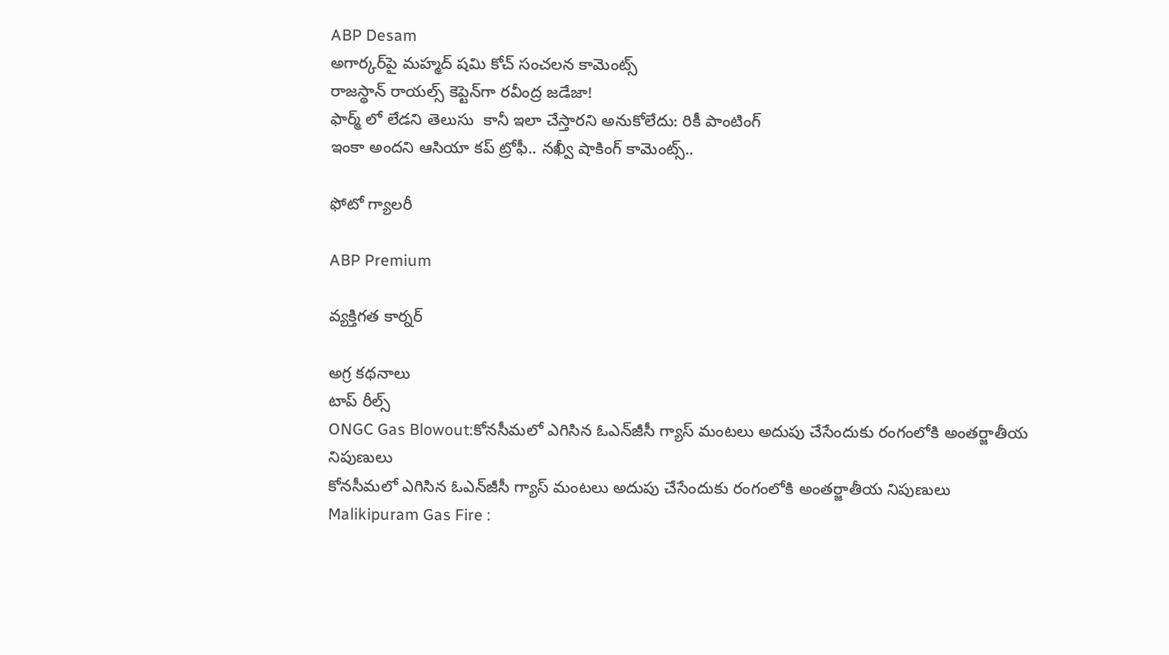ABP Desam
అగార్కర్‌పై మహ్మద్ షమి కోచ్ సంచలన కామెంట్స్
రాజస్థాన్ రాయల్స్ కెప్టెన్‌గా రవీంద్ర జడేజా!
ఫార్మ్ లో లేడని తెలుసు  కానీ ఇలా చేస్తారని అనుకోలేదు: రికీ పాంటింగ్
ఇంకా అందని ఆసియా కప్ ట్రోఫీ.. నఖ్వీ షాకింగ్ కామెంట్స్..

ఫోటో గ్యాలరీ

ABP Premium

వ్యక్తిగత కార్నర్

అగ్ర కథనాలు
టాప్ రీల్స్
ONGC Gas Blowout:కోనసీమలో ఎగిసిన ఓఎన్‌జీసీ గ్యాస్‌ మంటలు అదుపు చేసేందుకు రంగంలోకి అంతర్జాతీయ నిపుణులు
కోనసీమలో ఎగిసిన ఓఎన్‌జీసీ గ్యాస్‌ మంటలు అదుపు చేసేందుకు రంగంలోకి అంతర్జాతీయ నిపుణులు
Malikipuram Gas Fire :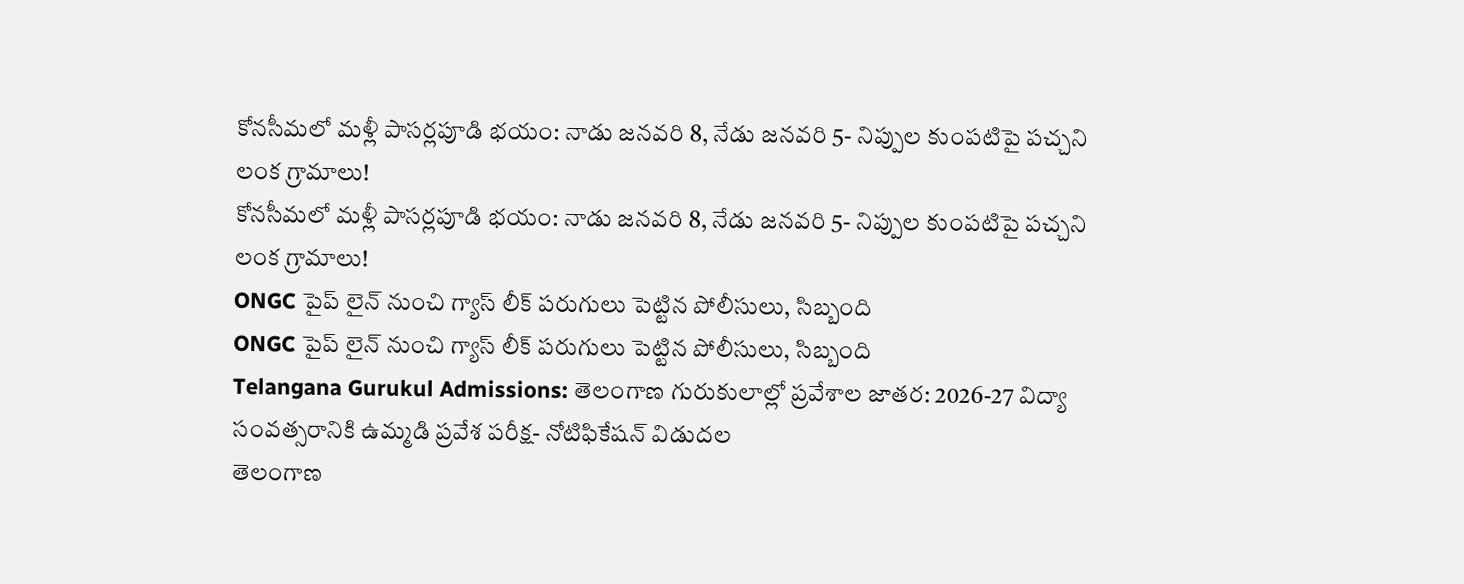కోనసీమలో మళ్లీ పాసర్లపూడి భయం: నాడు జనవరి 8, నేడు జనవరి 5- నిప్పుల కుంపటిపై పచ్చని లంక గ్రామాలు!
కోనసీమలో మళ్లీ పాసర్లపూడి భయం: నాడు జనవరి 8, నేడు జనవరి 5- నిప్పుల కుంపటిపై పచ్చని లంక గ్రామాలు!
ONGC పైప్ లైన్ నుంచి గ్యాస్ లీక్ పరుగులు పెట్టిన పోలీసులు, సిబ్బంది
ONGC పైప్ లైన్ నుంచి గ్యాస్ లీక్ పరుగులు పెట్టిన పోలీసులు, సిబ్బంది
Telangana Gurukul Admissions: తెలంగాణ గురుకులాల్లో ప్రవేశాల జాతర: 2026-27 విద్యా సంవత్సరానికి ఉమ్మడి ప్రవేశ పరీక్ష- నోటిఫికేషన్ విడుదల
తెలంగాణ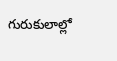గురుకులాల్లో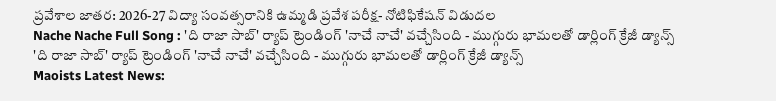ప్రవేశాల జాతర: 2026-27 విద్యా సంవత్సరానికి ఉమ్మడి ప్రవేశ పరీక్ష- నోటిఫికేషన్ విడుదల
Nache Nache Full Song : 'ది రాజా సాబ్' ర్యాప్ ట్రెండింగ్ 'నాచే నాచే' వచ్చేసింది - ముగ్గురు భామలతో డార్లింగ్ క్రేజీ డ్యాన్స్
'ది రాజా సాబ్' ర్యాప్ ట్రెండింగ్ 'నాచే నాచే' వచ్చేసింది - ముగ్గురు భామలతో డార్లింగ్ క్రేజీ డ్యాన్స్
Maoists Latest News: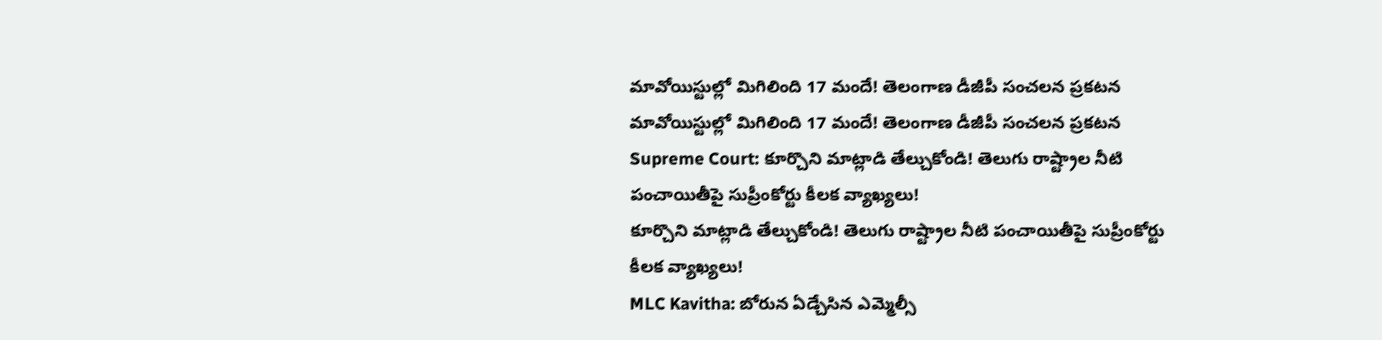మావోయిస్టుల్లో మిగిలింది 17 మందే! తెలంగాణ డీజీపీ సంచలన ప్రకటన
మావోయిస్టుల్లో మిగిలింది 17 మందే! తెలంగాణ డీజీపీ సంచలన ప్రకటన
Supreme Court: కూర్చొని మాట్లాడి తేల్చుకోండి! తెలుగు రాష్ట్రాల నీటి పంచాయితీపై సుప్రీంకోర్టు కీలక వ్యాఖ్యలు!
కూర్చొని మాట్లాడి తేల్చుకోండి! తెలుగు రాష్ట్రాల నీటి పంచాయితీపై సుప్రీంకోర్టు కీలక వ్యాఖ్యలు!
MLC Kavitha: బోరున ఏడ్చేసిన ఎమ్మెల్సీ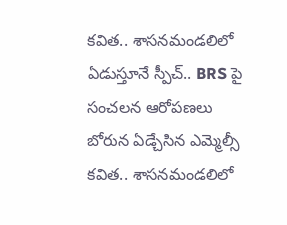కవిత.. శాసనమండలిలో ఏడుస్తూనే స్పీచ్.. BRS పై సంచలన ఆరోపణలు
బోరున ఏడ్చేసిన ఎమ్మెల్సీ కవిత.. శాసనమండలిలో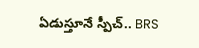ఏడుస్తూనే స్పీచ్.. BRS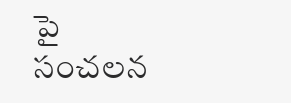పై సంచలన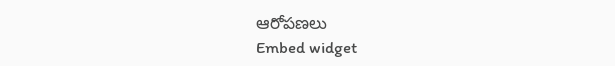ఆరోపణలు
Embed widget